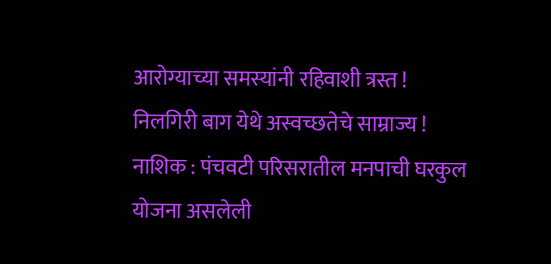आरोग्याच्या समस्यांनी रहिवाशी त्रस्त !
निलगिरी बाग येथे अस्वच्छतेचे साम्राज्य !
नाशिक : पंचवटी परिसरातील मनपाची घरकुल योजना असलेली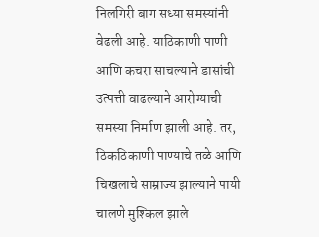निलगिरी बाग सध्या समस्यांनी वेढली आहे. याठिकाणी पाणी आणि कचरा साचल्याने डासांची उत्पत्ती वाढल्याने आरोग्याची समस्या निर्माण झाली आहे. तर, ठिकठिकाणी पाण्याचे तळे आणि चिखलाचे साम्राज्य झाल्याने पायी चालणे मुश्किल झाले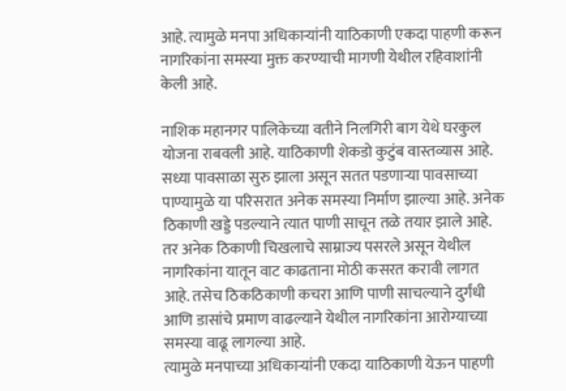आहे. त्यामुळे मनपा अधिकाऱ्यांनी याठिकाणी एकदा पाहणी करून नागरिकांना समस्या मुक्त करण्याची मागणी येथील रहिवाशांनी केली आहे.

नाशिक महानगर पालिकेच्या वतीने निलगिरी बाग येथे घरकुल योजना राबवली आहे. याठिकाणी शेकडो कुटुंब वास्तव्यास आहे. सध्या पावसाळा सुरु झाला असून सतत पडणाऱ्या पावसाच्या पाण्यामुळे या परिसरात अनेक समस्या निर्माण झाल्या आहे. अनेक ठिकाणी खड्डे पडल्याने त्यात पाणी साचून तळे तयार झाले आहे. तर अनेक ठिकाणी चिखलाचे साम्राज्य पसरले असून येथील नागरिकांना यातून वाट काढताना मोठी कसरत करावी लागत आहे. तसेच ठिकठिकाणी कचरा आणि पाणी साचल्याने दुर्गंधी आणि डासांचे प्रमाण वाढल्याने येथील नागरिकांना आरोग्याच्या समस्या वाढू लागल्या आहे.
त्यामुळे मनपाच्या अधिकाऱ्यांनी एकदा याठिकाणी येऊन पाहणी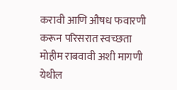करावी आणि औषध फवारणी करून परिसरात स्वच्छता मोहीम राबवावी अशी मागणी येथील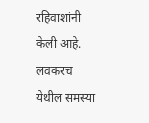रहिवाशांनी केली आहे. लवकरच येथील समस्या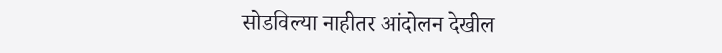सोडविल्या नाहीतर आंदोलन देखील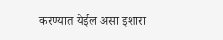करण्यात येईल असा इशारा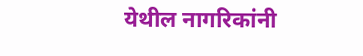येथील नागरिकांनी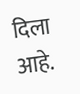दिला आहे.